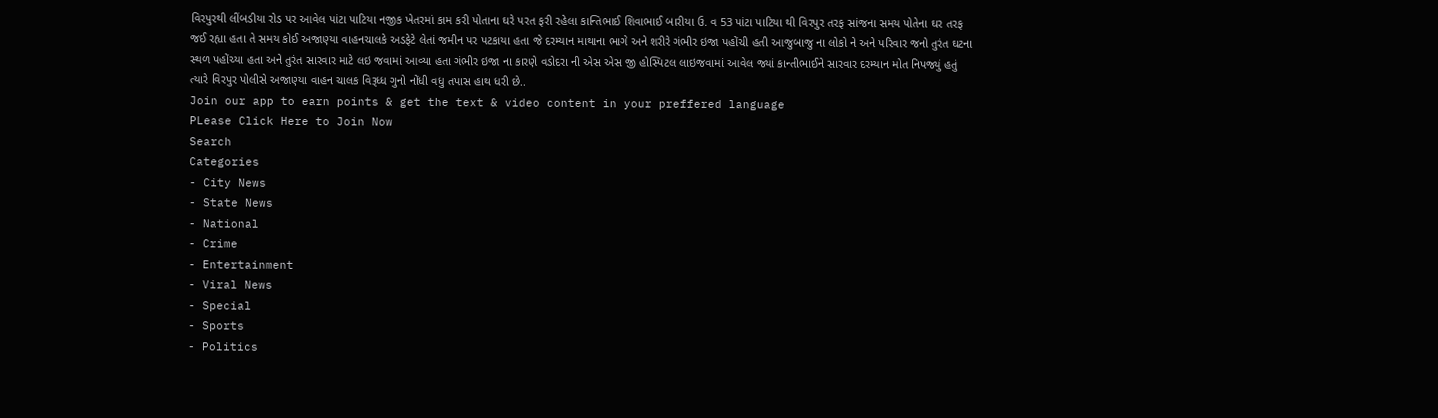વિરપુરથી લીંબડીયા રોડ પર આવેલ પાંટા પાટિયા નજીક ખેતરમાં કામ કરી પોતાના ઘરે પરત ફરી રહેલા કાન્તિભાઈ શિવાભાઈ બારીયા ઉ. વ 53 પાંટા પાટિયા થી વિરપુર તરફ સાંજના સમય પોતેના ઘર તરફ જઈ રહ્યા હતા તે સમય કોઈ અજાણ્યા વાહનચાલકે અડફેટે લેતાં જમીન પર પટકાયા હતા જે દરમ્યાન માથાના ભાગે અને શરીરે ગંભીર ઇજા પહોંચી હતી આજુબાજુ ના લોકો ને અને પરિવાર જનો તુરંત ઘટના સ્થળ પહોંચ્યા હતા અને તુરંત સારવાર માટે લઇ જવામાં આવ્યા હતા ગંભીર ઇજા ના કારણે વડોદરા ની એસ એસ જી હોસ્પિટલ લાઇજવામાં આવેલ જ્યાં કાન્તીભાઈને સારવાર દરમ્યાન મોત નિપજ્યું હતું ત્યારે વિરપુર પોલીસે અજાણ્યા વાહન ચાલક વિરૂધ્ધ ગુનો નોંધી વધુ તપાસ હાથ ધરી છે..
Join our app to earn points & get the text & video content in your preffered language
PLease Click Here to Join Now
Search
Categories
- City News
- State News
- National
- Crime
- Entertainment
- Viral News
- Special
- Sports
- Politics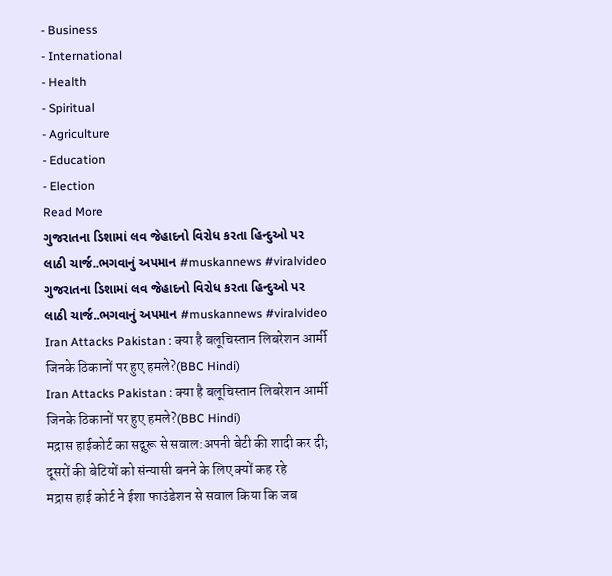- Business
- International
- Health
- Spiritual
- Agriculture
- Education
- Election
Read More
ગુજરાતના ડિશામાં લવ જેહાદનો વિરોધ કરતા હિન્દુઓ પર લાઠી ચાર્જ..ભગવાનું અપમાન #muskannews #viralvideo
ગુજરાતના ડિશામાં લવ જેહાદનો વિરોધ કરતા હિન્દુઓ પર લાઠી ચાર્જ..ભગવાનું અપમાન #muskannews #viralvideo
Iran Attacks Pakistan : क्या है बलूचिस्तान लिबरेशन आर्मी जिनके ठिकानों पर हुए हमले?(BBC Hindi)
Iran Attacks Pakistan : क्या है बलूचिस्तान लिबरेशन आर्मी जिनके ठिकानों पर हुए हमले?(BBC Hindi)
मद्रास हाईकोर्ट का सद्गुरू से सवाल:अपनी बेटी की शादी कर दी; दूसरों की बेटियों को संन्यासी बनने के लिए क्यों कह रहे
मद्रास हाई कोर्ट ने ईशा फाउंडेशन से सवाल किया कि जब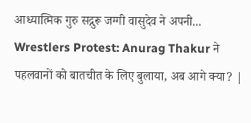आध्यात्मिक गुरु सद्गुरू जग्गी वासुदेव ने अपनी...
Wrestlers Protest: Anurag Thakur ने पहलवानों को बातचीत के लिए बुलाया, अब आगे क्या? |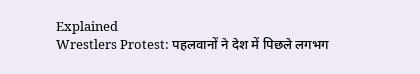Explained
Wrestlers Protest: पहलवानों ने देश में पिछले लगभग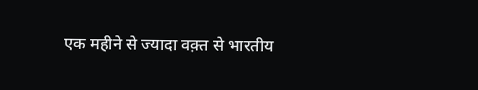एक महीने से ज्यादा वक़्त से भारतीय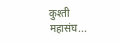कुश्ती महासंघ...